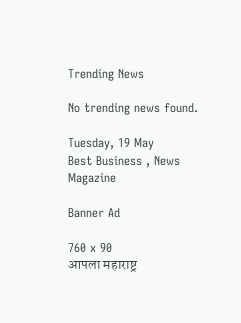Trending News

No trending news found.

Tuesday, 19 May
Best Business , News Magazine

Banner Ad

760 x 90
आपला महाराष्ट्र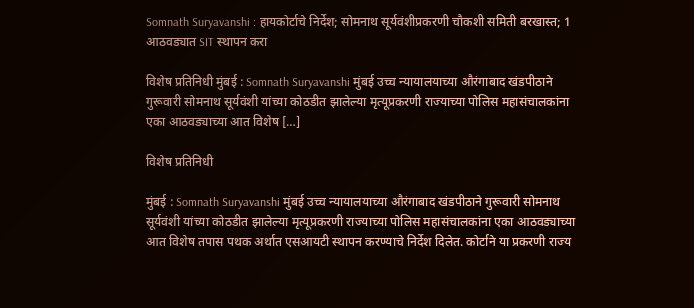Somnath Suryavanshi : हायकोर्टाचे निर्देश; सोमनाथ सूर्यवंशीप्रकरणी चौकशी समिती बरखास्त; 1 आठवड्यात SIT स्थापन करा

विशेष प्रतिनिधी मुंबई : Somnath Suryavanshi मुंबई उच्च न्यायालयाच्या औरंगाबाद खंडपीठाने गुरूवारी सोमनाथ सूर्यवंशी यांच्या कोठडीत झालेल्या मृत्यूप्रकरणी राज्याच्या पोलिस महासंचालकांना एका आठवड्याच्या आत विशेष […]

विशेष प्रतिनिधी

मुंबई : Somnath Suryavanshi मुंबई उच्च न्यायालयाच्या औरंगाबाद खंडपीठाने गुरूवारी सोमनाथ सूर्यवंशी यांच्या कोठडीत झालेल्या मृत्यूप्रकरणी राज्याच्या पोलिस महासंचालकांना एका आठवड्याच्या आत विशेष तपास पथक अर्थात एसआयटी स्थापन करण्याचे निर्देश दिलेत. कोर्टाने या प्रकरणी राज्य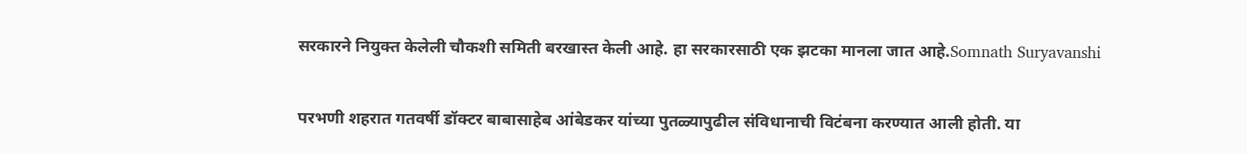सरकारने नियुक्त केलेली चौकशी समिती बरखास्त केली आहे. हा सरकारसाठी एक झटका मानला जात आहे.Somnath Suryavanshi

परभणी शहरात गतवर्षी डॉक्टर बाबासाहेब आंबेडकर यांच्या पुतळ्यापुढील संविधानाची विटंबना करण्यात आली होती. या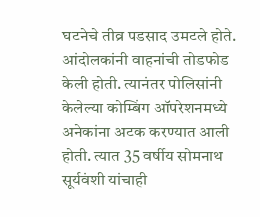घटनेचे तीव्र पडसाद उमटले होते. आंदोलकांनी वाहनांची तोडफोड केली होती. त्यानंतर पोलिसांनी केलेल्या कोम्बिंग ऑपरेशनमध्ये अनेकांना अटक करण्यात आली होती. त्यात 35 वर्षीय सोमनाथ सूर्यवंशी यांचाही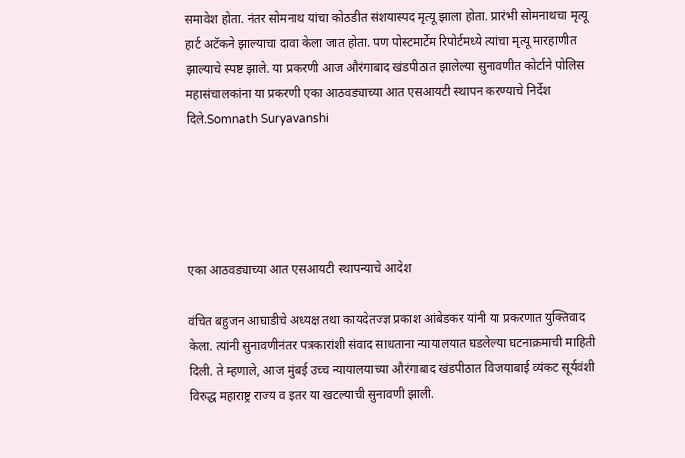समावेश होता. नंतर सोमनाथ यांचा कोठडीत संशयास्पद मृत्यू झाला होता. प्रारंभी सोमनाथचा मृत्यू हार्ट अटॅकने झाल्याचा दावा केला जात होता. पण पोस्टमार्टेम रिपोर्टमध्ये त्यांचा मृत्यू मारहाणीत झाल्याचे स्पष्ट झाले. या प्रकरणी आज औरंगाबाद खंडपीठात झालेल्या सुनावणीत कोर्टाने पोलिस महासंचालकांना या प्रकरणी एका आठवड्याच्या आत एसआयटी स्थापन करण्याचे निर्देश दिले.Somnath Suryavanshi





एका आठवड्याच्या आत एसआयटी स्थापन्याचे आदेश

वंचित बहुजन आघाडीचे अध्यक्ष तथा कायदेतज्ज्ञ प्रकाश आंबेडकर यांनी या प्रकरणात युक्तिवाद केला. त्यांनी सुनावणीनंतर पत्रकारांशी संवाद साधताना न्यायालयात घडलेल्या घटनाक्रमाची माहिती दिली. ते म्हणाले, आज मुंबई उच्च न्यायालयाच्या औरंगाबाद खंडपीठात विजयाबाई व्यंकट सूर्यवंशी विरुद्ध महाराष्ट्र राज्य व इतर या खटल्याची सुनावणी झाली.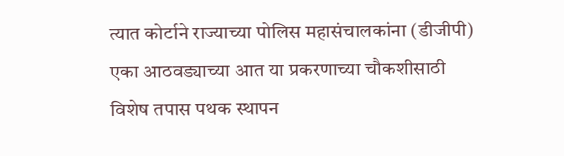त्यात कोर्टाने राज्याच्या पोलिस महासंचालकांना (डीजीपी) एका आठवड्याच्या आत या प्रकरणाच्या चौकशीसाठी विशेष तपास पथक स्थापन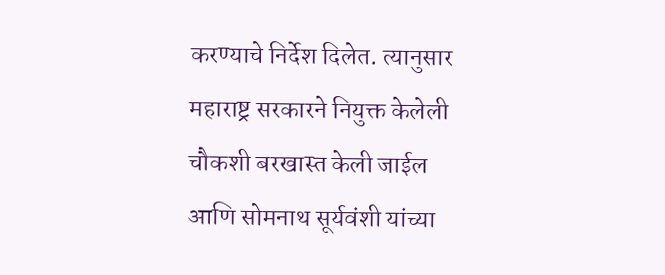करण्याचे निर्देश दिलेत. त्यानुसार महाराष्ट्र सरकारने नियुक्त केलेली चौकशी बरखास्त केली जाईल आणि सोमनाथ सूर्यवंशी यांच्या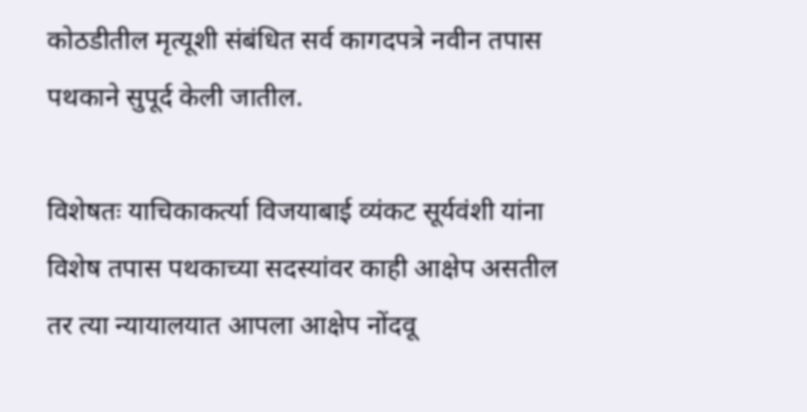कोठडीतील मृत्यूशी संबंधित सर्व कागदपत्रे नवीन तपास पथकाने सुपूर्द केली जातील.

विशेषतः याचिकाकर्त्या विजयाबाई व्यंकट सूर्यवंशी यांना विशेष तपास पथकाच्या सदस्यांवर काही आक्षेप असतील तर त्या न्यायालयात आपला आक्षेप नोंदवू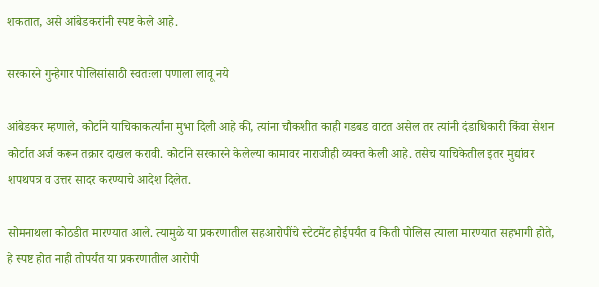शकतात, असे आंबेडकरांनी स्पष्ट केले आहे.

सरकारने गुन्हेगार पोलिसांसाठी स्वतःला पणाला लावू नये

आंबेडकर म्हणाले, कोर्टाने याचिकाकर्त्यांना मुभा दिली आहे की, त्यांना चौकशीत काही गडबड वाटत असेल तर त्यांनी दंडाधिकारी किंवा सेशन कोर्टात अर्ज करून तक्रार दाखल करावी. कोर्टाने सरकारने केलेल्या कामावर नाराजीही व्यक्त केली आहे. तसेच याचिकेतील इतर मुद्यांवर शपथपत्र व उत्तर सादर करण्याचे आदेश दिलेत.

सोमनाथला कोठडीत मारण्यात आले. त्यामुळे या प्रकरणातील सहआरोपींचे स्टेटमेंट होईपर्यंत व किती पोलिस त्याला मारण्यात सहभागी होते, हे स्पष्ट होत नाही तोपर्यंत या प्रकरणातील आरोपी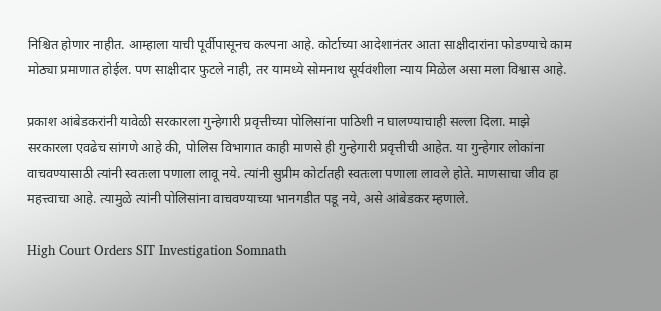निश्चित होणार नाहीत. आम्हाला याची पूर्वीपासूनच कल्पना आहे. कोर्टाच्या आदेशानंतर आता साक्षीदारांना फोडण्याचे काम मोठ्या प्रमाणात होईल. पण साक्षीदार फुटले नाही, तर यामध्ये सोमनाथ सूर्यवंशीला न्याय मिळेल असा मला विश्वास आहे.

प्रकाश आंबेडकरांनी यावेळी सरकारला गुन्हेगारी प्रवृत्तीच्या पोलिसांना पाठिशी न घालण्याचाही सल्ला दिला. माझे सरकारला एवढेच सांगणे आहे की, पोलिस विभागात काही माणसे ही गुन्हेगारी प्रवृत्तीची आहेत. या गुन्हेगार लोकांना वाचवण्यासाठी त्यांनी स्वतःला पणाला लावू नये. त्यांनी सुप्रीम कोर्टातही स्वतःला पणाला लावले होते. माणसाचा जीव हा महत्त्वाचा आहे. त्यामुळे त्यांनी पोलिसांना वाचवण्याच्या भानगडीत पडू नये, असे आंबेडकर म्हणाले.

High Court Orders SIT Investigation Somnath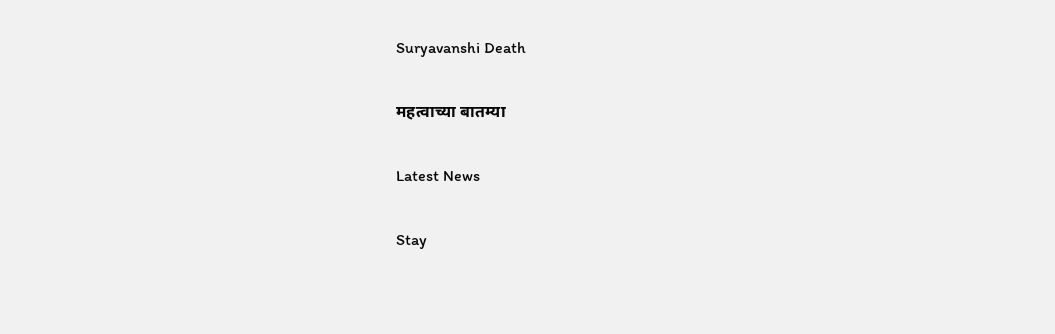Suryavanshi Death

महत्वाच्या बातम्या

Latest News

Stay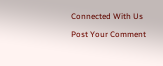Connected With Us

Post Your Comment